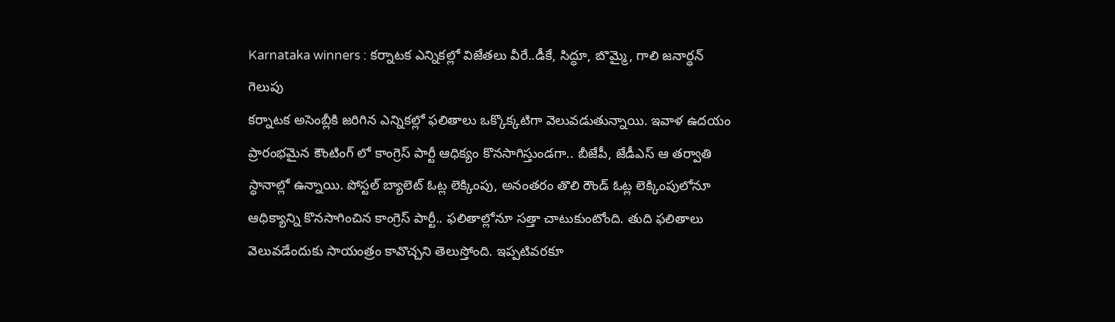Karnataka winners : కర్నాటక ఎన్నికల్లో విజేతలు వీరే..డీకే, సిద్ధూ, బొమ్మై, గాలి జనార్ధన్ గెలుపు
కర్నాటక అసెంబ్లీకి జరిగిన ఎన్నికల్లో ఫలితాలు ఒక్కొక్కటిగా వెలువడుతున్నాయి. ఇవాళ ఉదయం ప్రారంభమైన కౌంటింగ్ లో కాంగ్రెస్ పార్టీ ఆధిక్యం కొనసాగిస్తుండగా.. బీజేపీ, జేడీఎస్ ఆ తర్వాతి స్ధానాల్లో ఉన్నాయి. పోస్టల్ బ్యాలెట్ ఓట్ల లెక్కింపు, అనంతరం తొలి రౌండ్ ఓట్ల లెక్కింపులోనూ ఆధిక్యాన్ని కొనసాగించిన కాంగ్రెస్ పార్టీ.. ఫలితాల్లోనూ సత్తా చాటుకుంటోంది. తుది ఫలితాలు వెలువడేందుకు సాయంత్రం కావొచ్చని తెలుస్తోంది. ఇప్పటివరకూ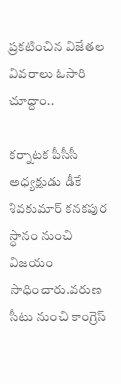ప్రకటించిన విజేతల వివరాలు ఓసారి చూద్దాం..

కర్నాటక పీసీసీ అధ్యక్షుడు డీకే శివకుమార్ కనకపుర స్ధానం నుంచి విజయం సాధించారు.వరుణ సీటు నుంచి కాంగ్రెస్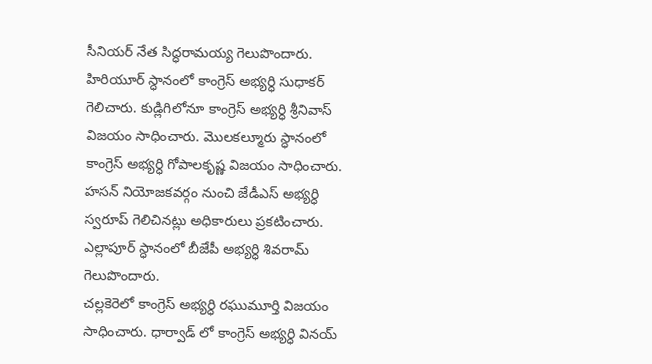సీనియర్ నేత సిద్ధరామయ్య గెలుపొందారు. హిరియూర్ స్ధానంలో కాంగ్రెస్ అభ్యర్ధి సుధాకర్ గెలిచారు. కుడ్లిగిలోనూ కాంగ్రెస్ అభ్యర్ధి శ్రీనివాస్ విజయం సాధించారు. మొలకల్మూరు స్ధానంలో కాంగ్రెస్ అభ్యర్ధి గోపాలకృష్ణ విజయం సాధించారు. హసన్ నియోజకవర్గం నుంచి జేడీఎస్ అభ్యర్ధి స్వరూప్ గెలిచినట్లు అధికారులు ప్రకటించారు. ఎల్లాపూర్ స్ధానంలో బీజేపీ అభ్యర్ధి శివరామ్ గెలుపొందారు.
చల్లకెరెలో కాంగ్రెస్ అభ్యర్ధి రఘుమూర్తి విజయం సాధించారు. ధార్వాడ్ లో కాంగ్రెస్ అభ్యర్ధి వినయ్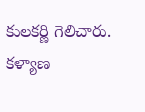కులకర్ణి గెలిచారు. కళ్యాణ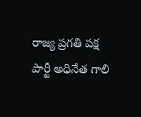రాజ్య ప్రగతి పక్ష పార్టీ అధినేత గాలి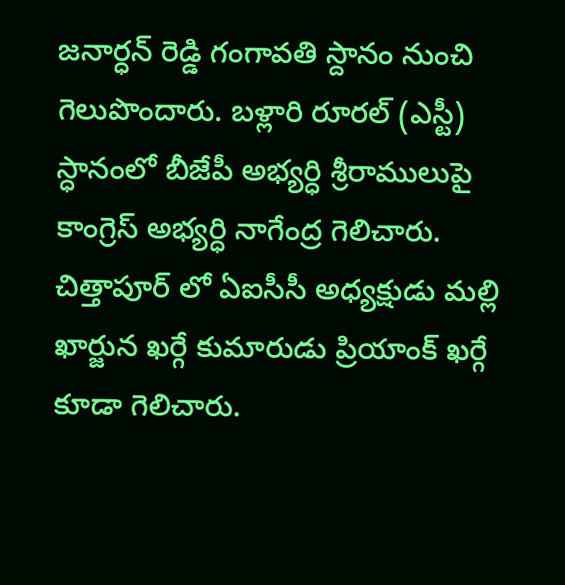జనార్ధన్ రెడ్డి గంగావతి స్దానం నుంచి గెలుపొందారు. బళ్లారి రూరల్ (ఎస్టీ) స్ధానంలో బీజేపీ అభ్యర్ధి శ్రీరాములుపై కాంగ్రెస్ అభ్యర్ధి నాగేంద్ర గెలిచారు. చిత్తాపూర్ లో ఏఐసీసీ అధ్యక్షుడు మల్లి ఖార్జున ఖర్గే కుమారుడు ప్రియాంక్ ఖర్గే కూడా గెలిచారు.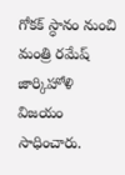గోకక్ స్ధానం నుంచి మంత్రి రమేష్ జార్కిహోళి విజయం సాధించారు.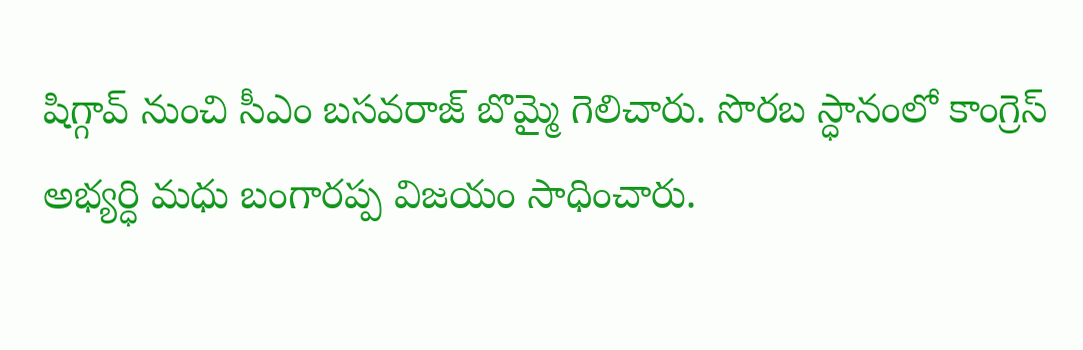షిగ్గావ్ నుంచి సీఎం బసవరాజ్ బొమ్మై గెలిచారు. సొరబ స్ధానంలో కాంగ్రెస్ అభ్యర్ధి మధు బంగారప్ప విజయం సాధించారు.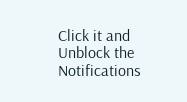Click it and Unblock the Notifications